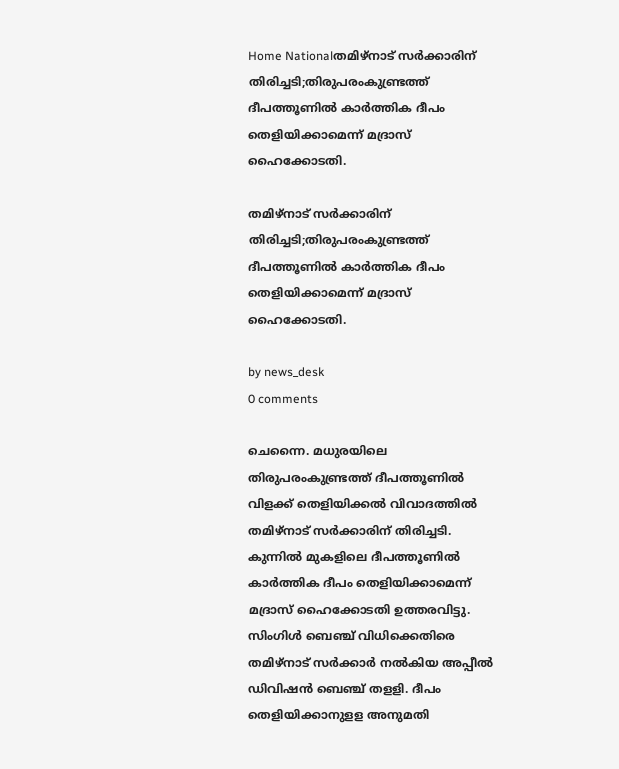Home Nationalതമിഴ്‌നാട് സർക്കാരിന് തിരിച്ചടി;തിരുപരംകുണ്ട്രത്ത് ദീപത്തൂണിൽ കാർത്തിക ദീപം തെളിയിക്കാമെന്ന് മദ്രാസ് ഹൈക്കോടതി.

തമിഴ്‌നാട് സർക്കാരിന് തിരിച്ചടി;തിരുപരംകുണ്ട്രത്ത് ദീപത്തൂണിൽ കാർത്തിക ദീപം തെളിയിക്കാമെന്ന് മദ്രാസ് ഹൈക്കോടതി.

by news_desk
0 comments

ചെന്നൈ. മധുരയിലെ തിരുപരംകുണ്ട്രത്ത് ദീപത്തൂണില്‍ വിളക്ക് തെളിയിക്കല്‍ വിവാദത്തില്‍ തമിഴ്‌നാട് സര്‍ക്കാരിന് തിരിച്ചടി. കുന്നില്‍ മുകളിലെ ദീപത്തൂണില്‍ കാര്‍ത്തിക ദീപം തെളിയിക്കാമെന്ന് മദ്രാസ് ഹൈക്കോടതി ഉത്തരവിട്ടു. സിംഗിള്‍ ബെഞ്ച് വിധിക്കെതിരെ തമിഴ്‌നാട് സര്‍ക്കാര്‍ നല്‍കിയ അപ്പീല്‍ ഡിവിഷന്‍ ബെഞ്ച് തളളി. ദീപം തെളിയിക്കാനുളള അനുമതി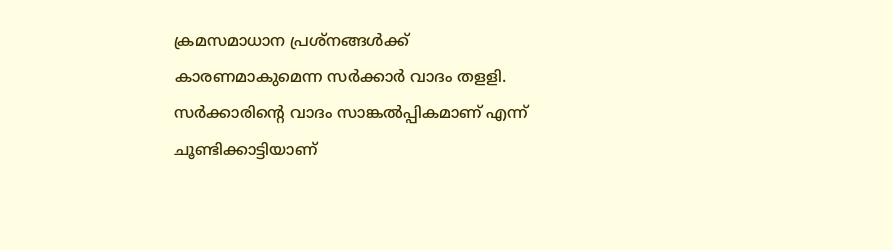ക്രമസമാധാന പ്രശ്‌നങ്ങള്‍ക്ക് കാരണമാകുമെന്ന സര്‍ക്കാര്‍ വാദം തളളി. സര്‍ക്കാരിന്റെ വാദം സാങ്കല്‍പ്പികമാണ് എന്ന് ചൂണ്ടിക്കാട്ടിയാണ്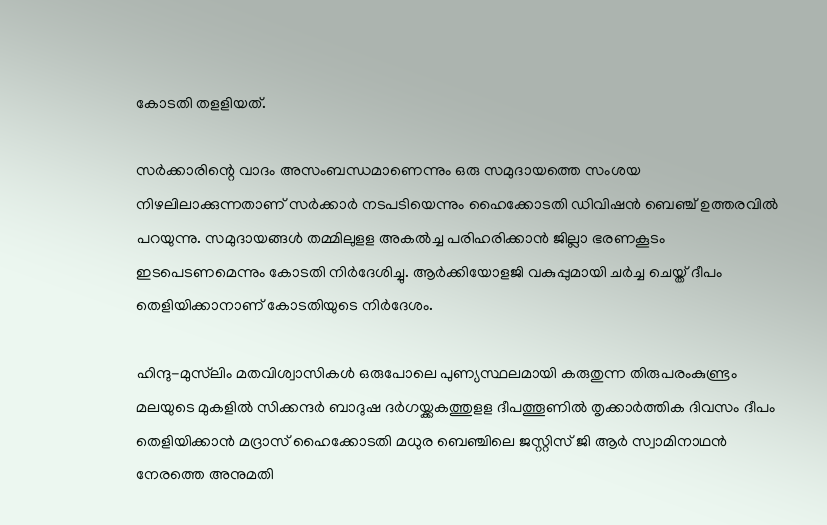കോടതി തളളിയത്.

സര്‍ക്കാരിന്റെ വാദം അസംബന്ധമാണെന്നും ഒരു സമുദായത്തെ സംശയ നിഴലിലാക്കുന്നതാണ് സര്‍ക്കാര്‍ നടപടിയെന്നും ഹൈക്കോടതി ഡിവിഷന്‍ ബെഞ്ച് ഉത്തരവില്‍ പറയുന്നു. സമുദായങ്ങള്‍ തമ്മിലുളള അകല്‍ച്ച പരിഹരിക്കാന്‍ ജില്ലാ ഭരണകൂടം ഇടപെടണമെന്നും കോടതി നിര്‍ദേശിച്ചു. ആര്‍ക്കിയോളജി വകുപ്പുമായി ചര്‍ച്ച ചെയ്ത് ദീപം തെളിയിക്കാനാണ് കോടതിയുടെ നിര്‍ദേശം.

ഹിന്ദു-മുസ്‌ലിം മതവിശ്വാസികള്‍ ഒരുപോലെ പുണ്യസ്ഥലമായി കരുതുന്ന തിരുപരംകുണ്ട്രം മലയുടെ മുകളില്‍ സിക്കന്ദര്‍ ബാദുഷ ദര്‍ഗയ്ക്കകത്തുളള ദീപത്തൂണില്‍ തൃക്കാര്‍ത്തിക ദിവസം ദീപം തെളിയിക്കാന്‍ മദ്രാസ് ഹൈക്കോടതി മധുര ബെഞ്ചിലെ ജസ്റ്റിസ് ജി ആര്‍ സ്വാമിനാഥൻ നേരത്തെ അനുമതി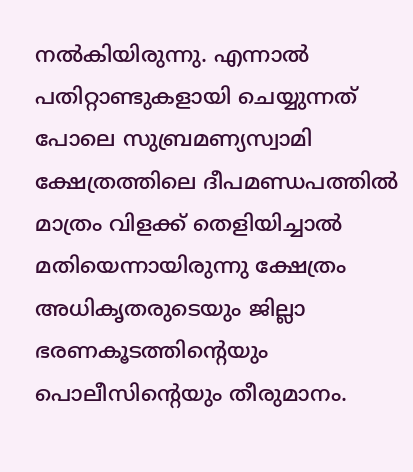നല്‍കിയിരുന്നു. എന്നാല്‍ പതിറ്റാണ്ടുകളായി ചെയ്യുന്നത് പോലെ സുബ്രമണ്യസ്വാമി ക്ഷേത്രത്തിലെ ദീപമണ്ഡപത്തില്‍ മാത്രം വിളക്ക് തെളിയിച്ചാല്‍ മതിയെന്നായിരുന്നു ക്ഷേത്രം അധികൃതരുടെയും ജില്ലാ ഭരണകൂടത്തിന്റെയും പൊലീസിന്റെയും തീരുമാനം.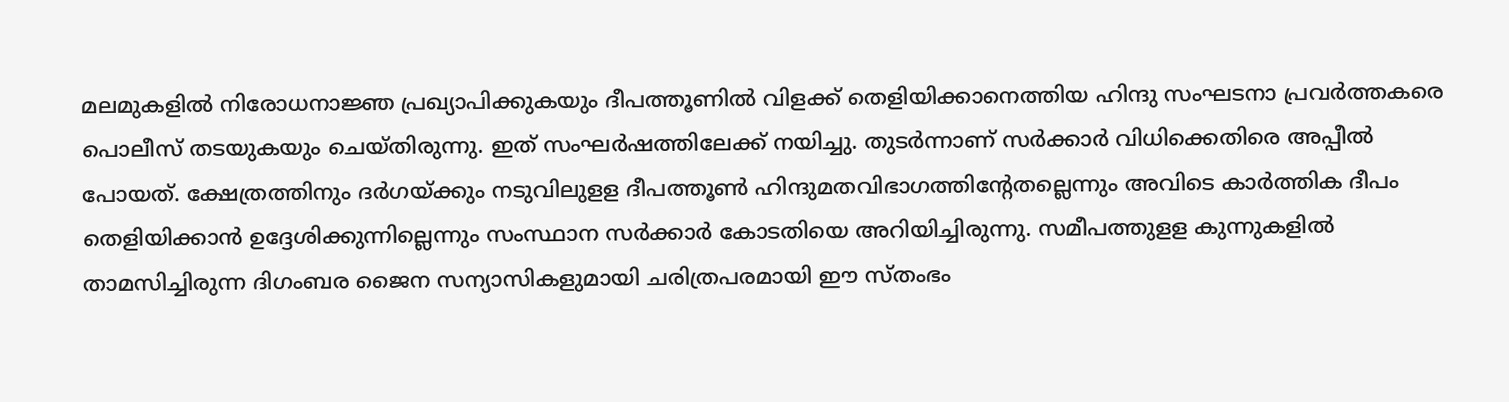മലമുകളില്‍ നിരോധനാജ്ഞ പ്രഖ്യാപിക്കുകയും ദീപത്തൂണില്‍ വിളക്ക് തെളിയിക്കാനെത്തിയ ഹിന്ദു സംഘടനാ പ്രവര്‍ത്തകരെ പൊലീസ് തടയുകയും ചെയ്തിരുന്നു. ഇത് സംഘര്‍ഷത്തിലേക്ക് നയിച്ചു. തുടർന്നാണ് സർക്കാർ വിധിക്കെതിരെ അപ്പീൽ പോയത്. ക്ഷേത്രത്തിനും ദര്‍ഗയ്ക്കും നടുവിലുളള ദീപത്തൂണ്‍ ഹിന്ദുമതവിഭാഗത്തിന്റേതല്ലെന്നും അവിടെ കാര്‍ത്തിക ദീപം തെളിയിക്കാന്‍ ഉദ്ദേശിക്കുന്നില്ലെന്നും സംസ്ഥാന സര്‍ക്കാര്‍ കോടതിയെ അറിയിച്ചിരുന്നു. സമീപത്തുളള കുന്നുകളില്‍ താമസിച്ചിരുന്ന ദിഗംബര ജൈന സന്യാസികളുമായി ചരിത്രപരമായി ഈ സ്തംഭം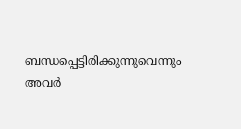ബന്ധപ്പെട്ടിരിക്കുന്നുവെന്നും അവര്‍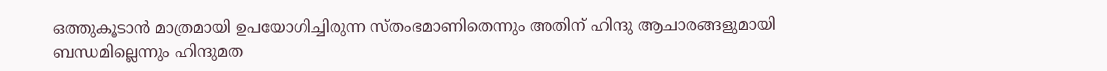ഒത്തുകൂടാന്‍ മാത്രമായി ഉപയോഗിച്ചിരുന്ന സ്തംഭമാണിതെന്നും അതിന് ഹിന്ദു ആചാരങ്ങളുമായി ബന്ധമില്ലെന്നും ഹിന്ദുമത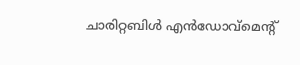ചാരിറ്റബിള്‍ എന്‍ഡോവ്‌മെന്റ്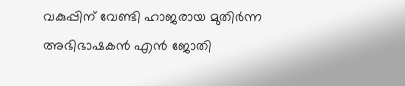വകുപ്പിന് വേണ്ടി ഹാജരായ മുതിര്‍ന്ന അഭിഭാഷകന്‍ എന്‍ ജോതി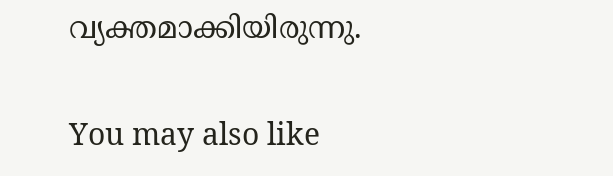വ്യക്തമാക്കിയിരുന്നു.

You may also like